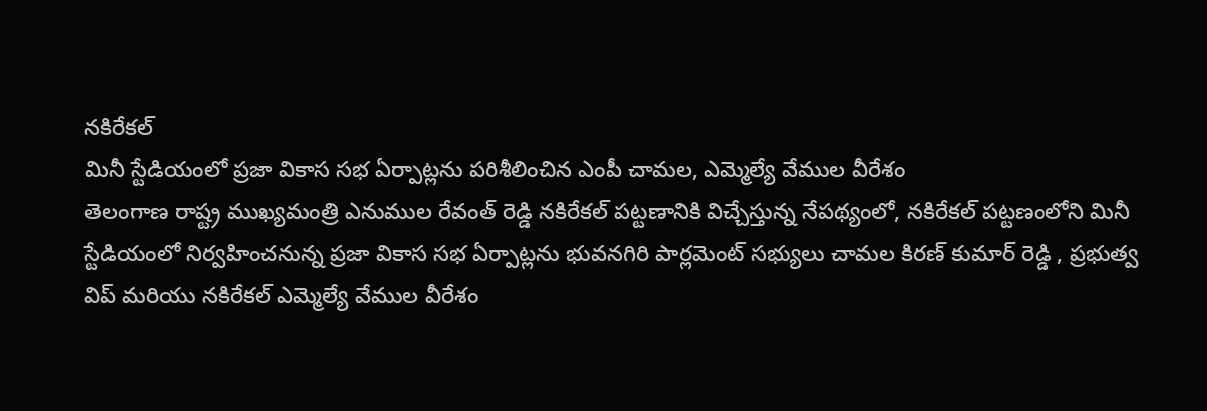నకిరేకల్
మినీ స్టేడియంలో ప్రజా వికాస సభ ఏర్పాట్లను పరిశీలించిన ఎంపీ చామల, ఎమ్మెల్యే వేముల వీరేశం
తెలంగాణ రాష్ట్ర ముఖ్యమంత్రి ఎనుముల రేవంత్ రెడ్డి నకిరేకల్ పట్టణానికి విచ్చేస్తున్న నేపథ్యంలో, నకిరేకల్ పట్టణంలోని మినీ స్టేడియంలో నిర్వహించనున్న ప్రజా వికాస సభ ఏర్పాట్లను భువనగిరి పార్లమెంట్ సభ్యులు చామల కిరణ్ కుమార్ రెడ్డి , ప్రభుత్వ విప్ మరియు నకిరేకల్ ఎమ్మెల్యే వేముల వీరేశం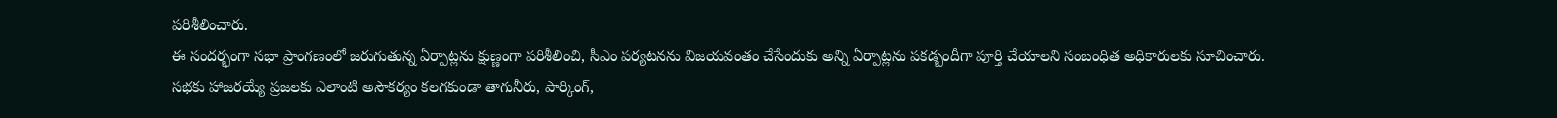పరిశీలించారు.
ఈ సందర్భంగా సభా ప్రాంగణంలో జరుగుతున్న ఏర్పాట్లను క్షుణ్ణంగా పరిశీలించి, సీఎం పర్యటనను విజయవంతం చేసేందుకు అన్ని ఏర్పాట్లను పకడ్బందీగా పూర్తి చేయాలని సంబంధిత అధికారులకు సూచించారు.
సభకు హాజరయ్యే ప్రజలకు ఎలాంటి అసౌకర్యం కలగకుండా తాగునీరు, పార్కింగ్,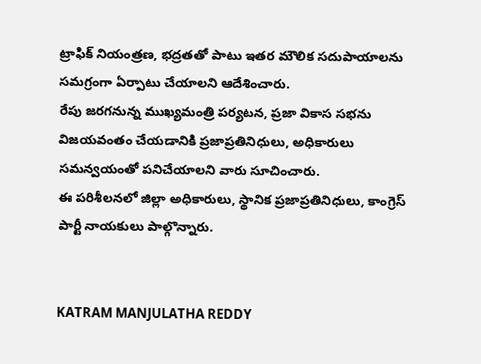ట్రాఫిక్ నియంత్రణ, భద్రతతో పాటు ఇతర మౌలిక సదుపాయాలను సమగ్రంగా ఏర్పాటు చేయాలని ఆదేశించారు.
రేపు జరగనున్న ముఖ్యమంత్రి పర్యటన, ప్రజా వికాస సభను విజయవంతం చేయడానికి ప్రజాప్రతినిధులు, అధికారులు సమన్వయంతో పనిచేయాలని వారు సూచించారు.
ఈ పరిశీలనలో జిల్లా అధికారులు, స్థానిక ప్రజాప్రతినిధులు, కాంగ్రెస్ పార్టీ నాయకులు పాల్గొన్నారు.


KATRAM MANJULATHA REDDY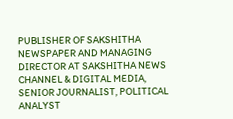PUBLISHER OF SAKSHITHA NEWSPAPER AND MANAGING DIRECTOR AT SAKSHITHA NEWS CHANNEL & DIGITAL MEDIA, SENIOR JOURNALIST, POLITICAL ANALYST